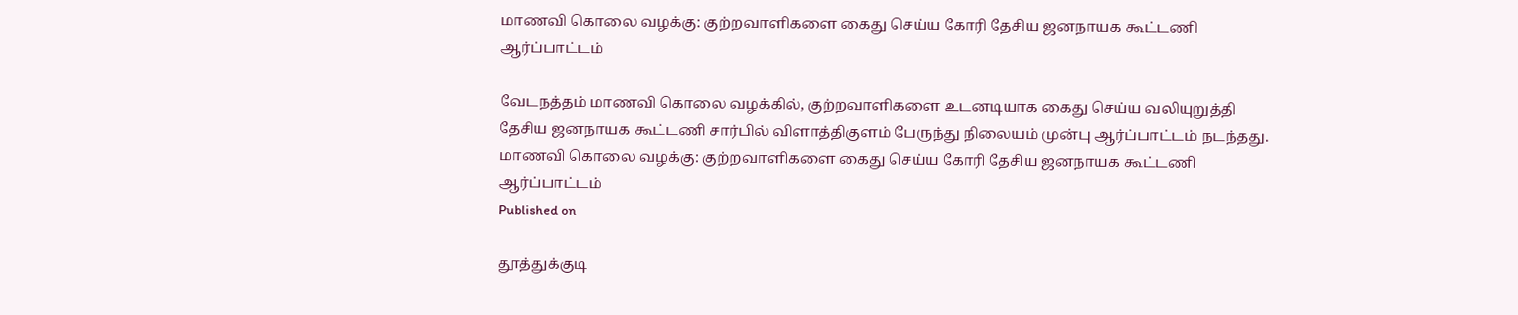மாணவி கொலை வழக்கு: குற்றவாளிகளை கைது செய்ய கோரி தேசிய ஜனநாயக கூட்டணி ஆர்ப்பாட்டம்

வேடநத்தம் மாணவி கொலை வழக்கில், குற்றவாளிகளை உடனடியாக கைது செய்ய வலியுறுத்தி தேசிய ஜனநாயக கூட்டணி சார்பில் விளாத்திகுளம் பேருந்து நிலையம் முன்பு ஆர்ப்பாட்டம் நடந்தது.
மாணவி கொலை வழக்கு: குற்றவாளிகளை கைது செய்ய கோரி தேசிய ஜனநாயக கூட்டணி ஆர்ப்பாட்டம்
Published on

தூத்துக்குடி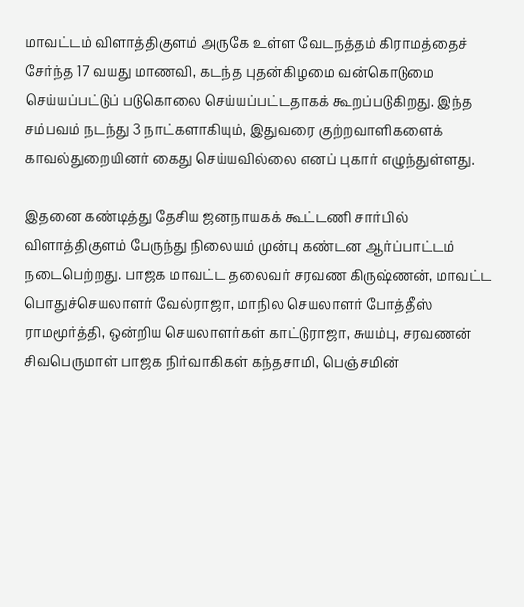மாவட்டம் விளாத்திகுளம் அருகே உள்ள வேடநத்தம் கிராமத்தைச் சேர்ந்த 17 வயது மாணவி, கடந்த புதன்கிழமை வன்கொடுமை செய்யப்பட்டுப் படுகொலை செய்யப்பட்டதாகக் கூறப்படுகிறது. இந்த சம்பவம் நடந்து 3 நாட்களாகியும், இதுவரை குற்றவாளிகளைக் காவல்துறையினர் கைது செய்யவில்லை எனப் புகார் எழுந்துள்ளது.

இதனை கண்டித்து தேசிய ஜனநாயகக் கூட்டணி சார்பில் விளாத்திகுளம் பேருந்து நிலையம் முன்பு கண்டன ஆர்ப்பாட்டம் நடைபெற்றது. பாஜக மாவட்ட தலைவர் சரவண கிருஷ்ணன், மாவட்ட பொதுச்செயலாளர் வேல்ராஜா, மாநில செயலாளர் போத்தீஸ் ராமமூர்த்தி, ஒன்றிய செயலாளர்கள் காட்டுராஜா, சுயம்பு, சரவணன் சிவபெருமாள் பாஜக நிர்வாகிகள் கந்தசாமி, பெஞ்சமின்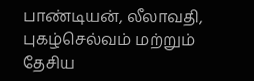பாண்டியன், லீலாவதி, புகழ்செல்வம் மற்றும் தேசிய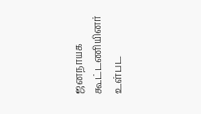ஜனநாயக கூட்டணியினர் உள்பட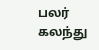பலர் கலந்து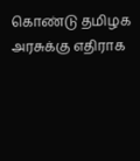கொண்டு தமிழக அரசுக்கு எதிராக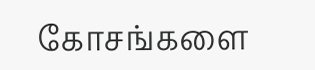கோசங்களை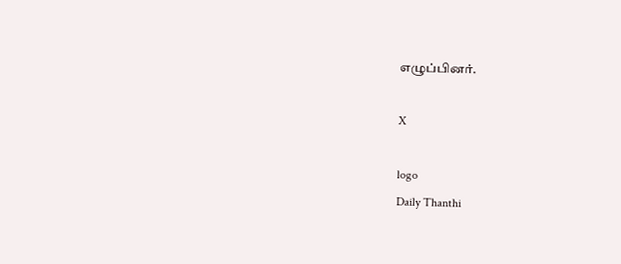எழுப்பினர்.

X

logo
Daily Thanthi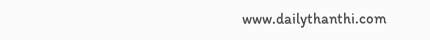www.dailythanthi.com